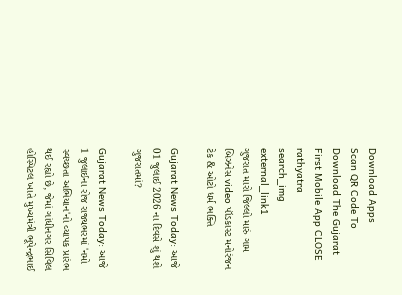Download Apps
Scan QR Code To Download The Gujarat First Mobile App CLOSE
rathyatra
search_img
external_link1
ગુજરાત મારો જિલ્લો મારું ગામ બિઝનેસ video પૉડકાસ્ટ મનોરંજન ટેક & ઓટો ધર્મ ભક્તિ

Gujarat News Today: આજે 01 જુલાઈ 2026 ના દિવસે શું થશે ગુજરાતમાં?

Gujarat News Today: આજે 1 જુલાઈના રોજ રાજ્યભરમાં 'નમો સ્વચ્છતા અભિયાન'નો વ્યાપક પ્રારંભ થઈ રહ્યો છે, જેમાં ગાંધીનગર સિવિલ હોસ્પિટલ ખાતે મુખ્યમંત્રી ભૂપેન્દ્રભાઈ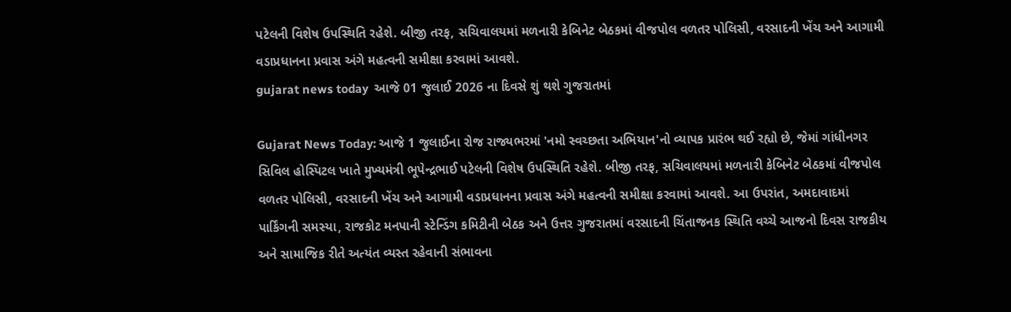પટેલની વિશેષ ઉપસ્થિતિ રહેશે. બીજી તરફ, સચિવાલયમાં મળનારી કેબિનેટ બેઠકમાં વીજપોલ વળતર પોલિસી, વરસાદની ખેંચ અને આગામી વડાપ્રધાનના પ્રવાસ અંગે મહત્વની સમીક્ષા કરવામાં આવશે.
gujarat news today  આજે 01 જુલાઈ 2026 ના દિવસે શું થશે ગુજરાતમાં

Gujarat News Today: આજે 1 જુલાઈના રોજ રાજ્યભરમાં 'નમો સ્વચ્છતા અભિયાન'નો વ્યાપક પ્રારંભ થઈ રહ્યો છે, જેમાં ગાંધીનગર સિવિલ હોસ્પિટલ ખાતે મુખ્યમંત્રી ભૂપેન્દ્રભાઈ પટેલની વિશેષ ઉપસ્થિતિ રહેશે. બીજી તરફ, સચિવાલયમાં મળનારી કેબિનેટ બેઠકમાં વીજપોલ વળતર પોલિસી, વરસાદની ખેંચ અને આગામી વડાપ્રધાનના પ્રવાસ અંગે મહત્વની સમીક્ષા કરવામાં આવશે. આ ઉપરાંત, અમદાવાદમાં પાર્કિંગની સમસ્યા, રાજકોટ મનપાની સ્ટેન્ડિંગ કમિટીની બેઠક અને ઉત્તર ગુજરાતમાં વરસાદની ચિંતાજનક સ્થિતિ વચ્ચે આજનો દિવસ રાજકીય અને સામાજિક રીતે અત્યંત વ્યસ્ત રહેવાની સંભાવના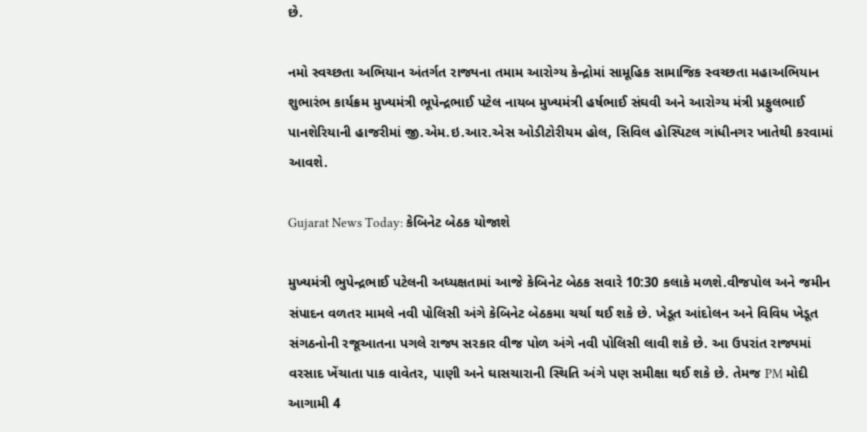છે.

નમો સ્વચ્છતા અભિયાન અંતર્ગત રાજ્યના તમામ આરોગ્ય કેન્દ્રોમાં સામૂહિક સામાજિક સ્વચ્છતા મહાઅભિયાન શુભારંભ કાર્યક્રમ મુખ્યમંત્રી ભૂપેન્દ્રભાઈ પટેલ નાયબ મુખ્યમંત્રી હર્ષભાઈ સંઘવી અને આરોગ્ય મંત્રી પ્રફુલભાઈ પાનશેરિયાની હાજરીમાં જી.એમ.ઇ.આર.એસ ઓડીટોરીયમ હોલ, સિવિલ હોસ્પિટલ ગાંધીનગર ખાતેથી કરવામાં આવશે.

Gujarat News Today: કેબિનેટ બેઠક યોજાશે

મુખ્યમંત્રી ભુપેન્દ્રભાઈ પટેલની અધ્યક્ષતામાં આજે કેબિનેટ બેઠક સવારે 10:30 કલાકે મળશે.વીજપોલ અને જમીન સંપાદન વળતર મામલે નવી પોલિસી અંગે કેબિનેટ બેઠકમા ચર્ચા થઈ શકે છે. ખેડૂત આંદોલન અને વિવિધ ખેડૂત સંગઠનોની રજૂઆતના પગલે રાજ્ય સરકાર વીજ પોળ અંગે નવી પોલિસી લાવી શકે છે. આ ઉપરાંત રાજ્યમાં વરસાદ ખેંચાતા પાક વાવેતર, પાણી અને ઘાસચારાની સ્થિતિ અંગે પણ સમીક્ષા થઈ શકે છે. તેમજ PM મોદી આગામી 4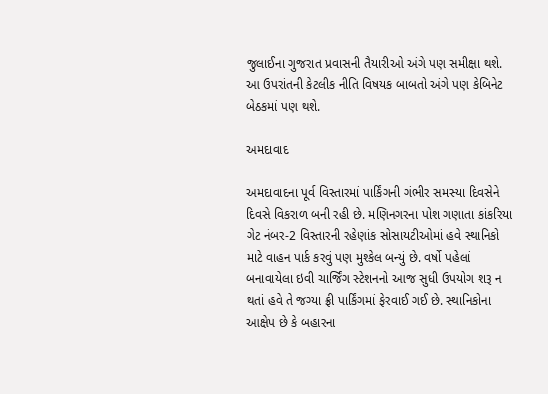જુલાઈના ગુજરાત પ્રવાસની તૈયારીઓ અંગે પણ સમીક્ષા થશે. આ ઉપરાંતની કેટલીક નીતિ વિષયક બાબતો અંગે પણ કેબિનેટ બેઠકમાં પણ થશે.

અમદાવાદ

અમદાવાદના પૂર્વ વિસ્તારમાં પાર્કિંગની ગંભીર સમસ્યા દિવસેને દિવસે વિકરાળ બની રહી છે. મણિનગરના પોશ ગણાતા કાંકરિયા ગેટ નંબર-2 વિસ્તારની રહેણાંક સોસાયટીઓમાં હવે સ્થાનિકો માટે વાહન પાર્ક કરવું પણ મુશ્કેલ બન્યું છે. વર્ષો પહેલાં બનાવાયેલા ઇવી ચાર્જિંગ સ્ટેશનનો આજ સુધી ઉપયોગ શરૂ ન થતાં હવે તે જગ્યા ફ્રી પાર્કિંગમાં ફેરવાઈ ગઈ છે. સ્થાનિકોના આક્ષેપ છે કે બહારના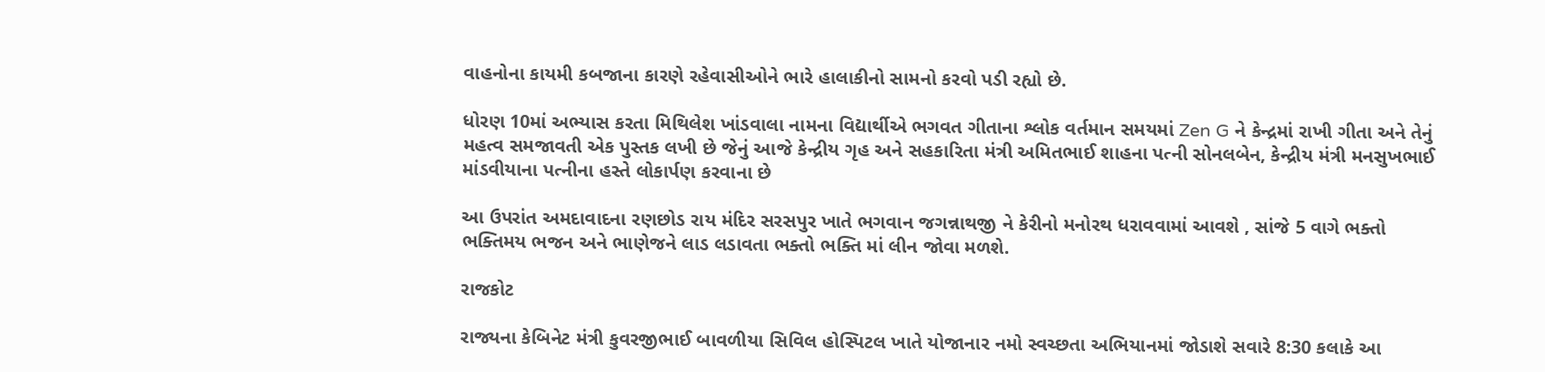વાહનોના કાયમી કબજાના કારણે રહેવાસીઓને ભારે હાલાકીનો સામનો કરવો પડી રહ્યો છે.

ધોરણ 10માં અભ્યાસ કરતા મિથિલેશ ખાંડવાલા નામના વિદ્યાર્થીએ ભગવત ગીતાના શ્લોક વર્તમાન સમયમાં Zen G ને કેન્દ્રમાં રાખી ગીતા અને તેનું મહત્વ સમજાવતી એક પુસ્તક લખી છે જેનું આજે કેન્દ્રીય ગૃહ અને સહકારિતા મંત્રી અમિતભાઈ શાહના પત્ની સોનલબેન, કેન્દ્રીય મંત્રી મનસુખભાઈ માંડવીયાના પત્નીના હસ્તે લોકાર્પણ કરવાના છે

આ ઉપરાંત અમદાવાદના રણછોડ રાય મંદિર સરસપુર ખાતે ભગવાન જગન્નાથજી ને કેરીનો મનોરથ ધરાવવામાં આવશે , સાંજે 5 વાગે ભક્તો ભક્તિમય ભજન અને ભાણેજને લાડ લડાવતા ભક્તો ભક્તિ માં લીન જોવા મળશે.

રાજકોટ

રાજ્યના કેબિનેટ મંત્રી કુવરજીભાઈ બાવળીયા સિવિલ હોસ્પિટલ ખાતે યોજાનાર નમો સ્વચ્છતા અભિયાનમાં જોડાશે સવારે 8:30 કલાકે આ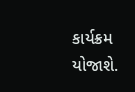કાર્યક્રમ યોજાશે.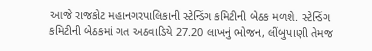આજે રાજકોટ મહાનગરપાલિકાની સ્ટેન્ડિંગ કમિટીની બેઠક મળશે. સ્ટેન્ડિંગ કમિટીની બેઠકમાં ગત અઠવાડિયે 27.20 લાખનું ભોજન, લીંબુપાણી તેમજ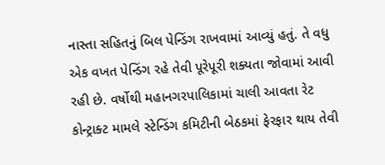નાસ્તા સહિતનું બિલ પેન્ડિંગ રાખવામાં આવ્યું હતું. તે વધુ એક વખત પેન્ડિંગ રહે તેવી પૂરેપૂરી શક્યતા જોવામાં આવી રહી છે. વર્ષોથી મહાનગરપાલિકામાં ચાલી આવતા રેટ કોન્ટ્રાક્ટ મામલે સ્ટેન્ડિંગ કમિટીની બેઠકમાં ફેરફાર થાય તેવી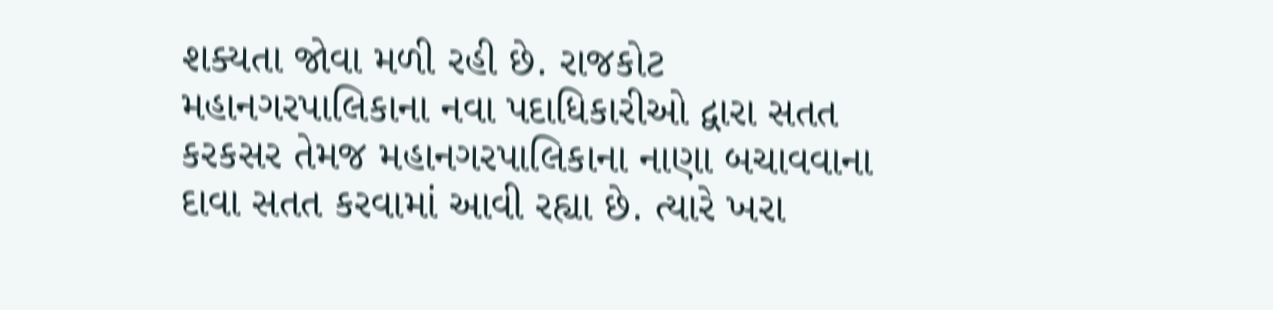શક્યતા જોવા મળી રહી છે. રાજકોટ મહાનગરપાલિકાના નવા પદાધિકારીઓ દ્વારા સતત કરકસર તેમજ મહાનગરપાલિકાના નાણા બચાવવાના દાવા સતત કરવામાં આવી રહ્યા છે. ત્યારે ખરા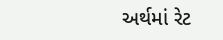અર્થમાં રેટ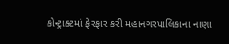કોન્ટ્રાક્ટમાં ફેરફાર કરી મહાનગરપાલિકાના નાણા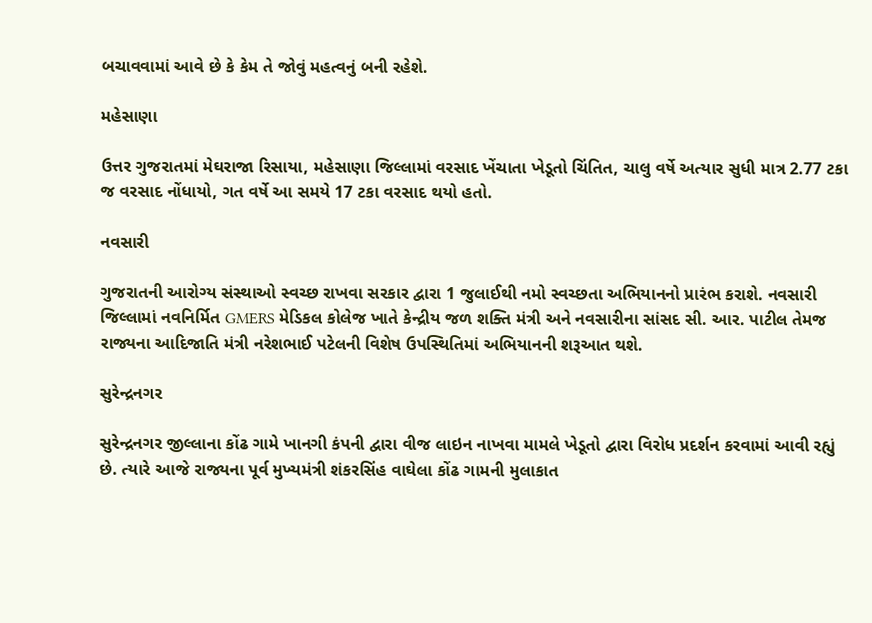બચાવવામાં આવે છે કે કેમ તે જોવું મહત્વનું બની રહેશે.

મહેસાણા

ઉત્તર ગુજરાતમાં મેઘરાજા રિસાયા, મહેસાણા જિલ્લામાં વરસાદ ખેંચાતા ખેડૂતો ચિંતિત, ચાલુ વર્ષે અત્યાર સુધી માત્ર 2.77 ટકા જ વરસાદ નોંધાયો, ગત વર્ષે આ સમયે 17 ટકા વરસાદ થયો હતો.

નવસારી

ગુજરાતની આરોગ્ય સંસ્થાઓ સ્વચ્છ રાખવા સરકાર દ્વારા 1 જુલાઈથી નમો સ્વચ્છતા અભિયાનનો પ્રારંભ કરાશે. નવસારી જિલ્લામાં નવનિર્મિત GMERS મેડિકલ કોલેજ ખાતે કેન્દ્રીય જળ શક્તિ મંત્રી અને નવસારીના સાંસદ સી. આર. પાટીલ તેમજ રાજ્યના આદિજાતિ મંત્રી નરેશભાઈ પટેલની વિશેષ ઉપસ્થિતિમાં અભિયાનની શરૂઆત થશે.

સુરેન્દ્રનગર

સુરેન્દ્રનગર જીલ્લાના કોંઢ ગામે ખાનગી કંપની દ્વારા વીજ લાઇન નાખવા મામલે ખેડૂતો દ્વારા વિરોધ પ્રદર્શન કરવામાં આવી રહ્યું છે. ત્યારે આજે રાજ્યના પૂર્વ મુખ્યમંત્રી શંકરસિંહ વાઘેલા કોંઢ ગામની મુલાકાત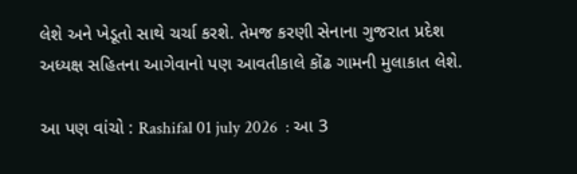લેશે અને ખેડૂતો સાથે ચર્ચા કરશે. તેમજ કરણી સેનાના ગુજરાત પ્રદેશ અધ્યક્ષ સહિતના આગેવાનો પણ આવતીકાલે કોંઢ ગામની મુલાકાત લેશે.

આ પણ વાંચો : Rashifal 01 july 2026  : આ 3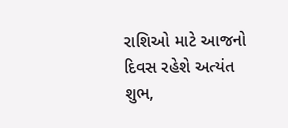રાશિઓ માટે આજનો દિવસ રહેશે અત્યંત શુભ,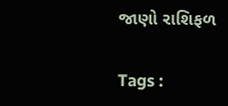જાણો રાશિફળ

Tags :